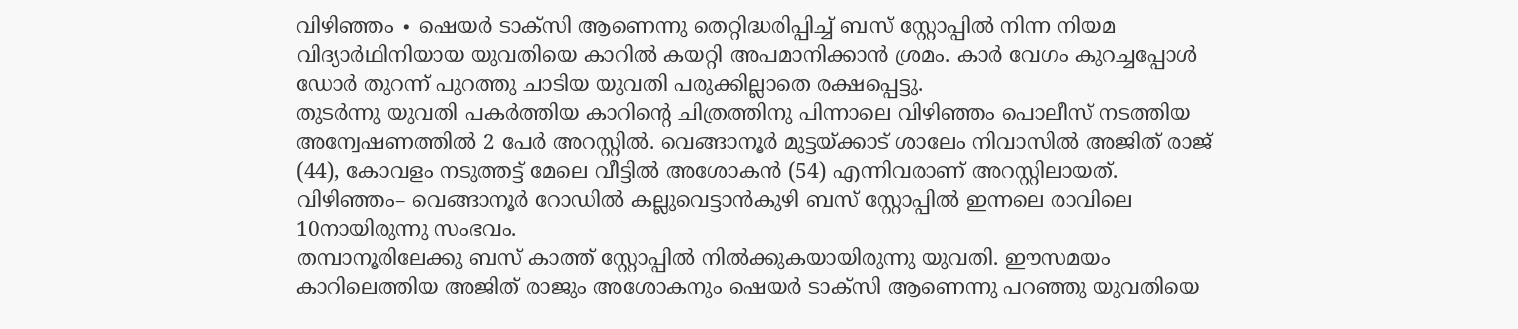വിഴിഞ്ഞം ∙ ഷെയർ ടാക്സി ആണെന്നു തെറ്റിദ്ധരിപ്പിച്ച് ബസ് സ്റ്റോപ്പിൽ നിന്ന നിയമ വിദ്യാർഥിനിയായ യുവതിയെ കാറിൽ കയറ്റി അപമാനിക്കാൻ ശ്രമം. കാർ വേഗം കുറച്ചപ്പോൾ ഡോർ തുറന്ന് പുറത്തു ചാടിയ യുവതി പരുക്കില്ലാതെ രക്ഷപ്പെട്ടു.
തുടർന്നു യുവതി പകർത്തിയ കാറിന്റെ ചിത്രത്തിനു പിന്നാലെ വിഴിഞ്ഞം പൊലീസ് നടത്തിയ അന്വേഷണത്തിൽ 2 പേർ അറസ്റ്റിൽ. വെങ്ങാനൂർ മുട്ടയ്ക്കാട് ശാലേം നിവാസിൽ അജിത് രാജ് (44), കോവളം നടുത്തട്ട് മേലെ വീട്ടിൽ അശോകൻ (54) എന്നിവരാണ് അറസ്റ്റിലായത്.
വിഴിഞ്ഞം– വെങ്ങാനൂർ റോഡിൽ കല്ലുവെട്ടാൻകുഴി ബസ് സ്റ്റോപ്പിൽ ഇന്നലെ രാവിലെ 10നായിരുന്നു സംഭവം.
തമ്പാനൂരിലേക്കു ബസ് കാത്ത് സ്റ്റോപ്പിൽ നിൽക്കുകയായിരുന്നു യുവതി. ഈസമയം കാറിലെത്തിയ അജിത് രാജും അശോകനും ഷെയർ ടാക്സി ആണെന്നു പറഞ്ഞു യുവതിയെ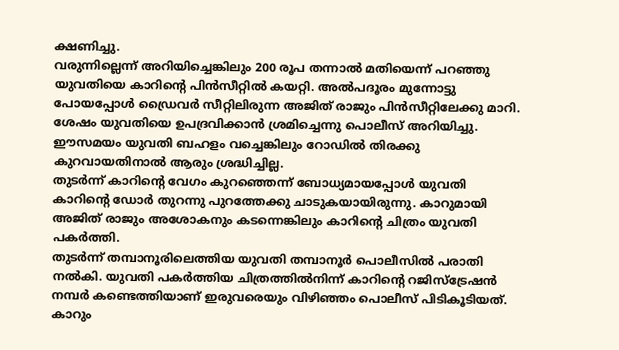ക്ഷണിച്ചു.
വരുന്നില്ലെന്ന് അറിയിച്ചെങ്കിലും 200 രൂപ തന്നാൽ മതിയെന്ന് പറഞ്ഞു യുവതിയെ കാറിന്റെ പിൻസീറ്റിൽ കയറ്റി. അൽപദൂരം മുന്നോട്ടു പോയപ്പോൾ ഡ്രൈവർ സീറ്റിലിരുന്ന അജിത് രാജും പിൻസീറ്റിലേക്കു മാറി.
ശേഷം യുവതിയെ ഉപദ്രവിക്കാൻ ശ്രമിച്ചെന്നു പൊലീസ് അറിയിച്ചു. ഈസമയം യുവതി ബഹളം വച്ചെങ്കിലും റോഡിൽ തിരക്കു കുറവായതിനാൽ ആരും ശ്രദ്ധിച്ചില്ല.
തുടർന്ന് കാറിന്റെ വേഗം കുറഞ്ഞെന്ന് ബോധ്യമായപ്പോൾ യുവതി കാറിന്റെ ഡോർ തുറന്നു പുറത്തേക്കു ചാടുകയായിരുന്നു. കാറുമായി അജിത് രാജും അശോകനും കടന്നെങ്കിലും കാറിന്റെ ചിത്രം യുവതി പകർത്തി.
തുടർന്ന് തമ്പാനൂരിലെത്തിയ യുവതി തമ്പാനൂർ പൊലീസിൽ പരാതി നൽകി. യുവതി പകർത്തിയ ചിത്രത്തിൽനിന്ന് കാറിന്റെ റജിസ്ട്രേഷൻ നമ്പർ കണ്ടെത്തിയാണ് ഇരുവരെയും വിഴിഞ്ഞം പൊലീസ് പിടികൂടിയത്.
കാറും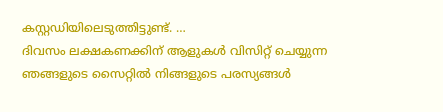കസ്റ്റഡിയിലെടുത്തിട്ടുണ്ട്. …
ദിവസം ലക്ഷകണക്കിന് ആളുകൾ വിസിറ്റ് ചെയ്യുന്ന ഞങ്ങളുടെ സൈറ്റിൽ നിങ്ങളുടെ പരസ്യങ്ങൾ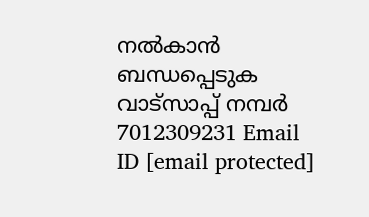നൽകാൻ ബന്ധപ്പെടുക വാട്സാപ്പ് നമ്പർ 7012309231 Email ID [email protected]